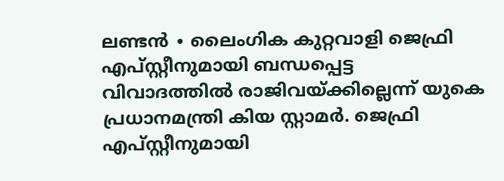ലണ്ടൻ ∙ ലൈംഗിക കുറ്റവാളി ജെഫ്രി എപ്സ്റ്റീനുമായി ബന്ധപ്പെട്ട വിവാദത്തിൽ രാജിവയ്ക്കില്ലെന്ന് യുകെ പ്രധാനമന്ത്രി കിയ സ്റ്റാമർ. ജെഫ്രി എപ്സ്റ്റീനുമായി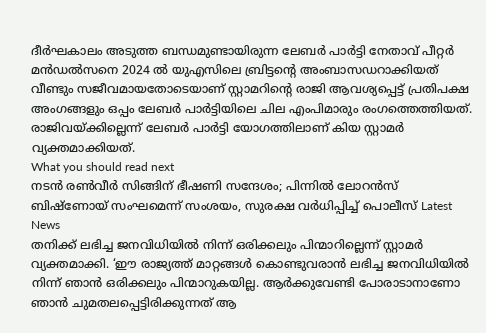ദീർഘകാലം അടുത്ത ബന്ധമുണ്ടായിരുന്ന ലേബർ പാർട്ടി നേതാവ് പീറ്റർ മൻഡൽസനെ 2024 ൽ യുഎസിലെ ബ്രിട്ടന്റെ അംബാസഡറാക്കിയത് വീണ്ടും സജീവമായതോടെയാണ് സ്റ്റാമറിന്റെ രാജി ആവശ്യപ്പെട്ട് പ്രതിപക്ഷ അംഗങ്ങളും ഒപ്പം ലേബർ പാർട്ടിയിലെ ചില എംപിമാരും രംഗത്തെത്തിയത്. രാജിവയ്ക്കില്ലെന്ന് ലേബർ പാർട്ടി യോഗത്തിലാണ് കിയ സ്റ്റാമർ വ്യക്തമാക്കിയത്.
What you should read next
നടൻ രൺവീർ സിങ്ങിന് ഭീഷണി സന്ദേശം; പിന്നിൽ ലോറൻസ് ബിഷ്ണോയ് സംഘമെന്ന് സംശയം, സുരക്ഷ വർധിപ്പിച്ച് പൊലീസ് Latest News
തനിക്ക് ലഭിച്ച ജനവിധിയിൽ നിന്ന് ഒരിക്കലും പിന്മാറില്ലെന്ന് സ്റ്റാമർ വ്യക്തമാക്കി. ‘ഈ രാജ്യത്ത് മാറ്റങ്ങൾ കൊണ്ടുവരാൻ ലഭിച്ച ജനവിധിയിൽ നിന്ന് ഞാൻ ഒരിക്കലും പിന്മാറുകയില്ല. ആർക്കുവേണ്ടി പോരാടാനാണോ ഞാൻ ചുമതലപ്പെട്ടിരിക്കുന്നത് ആ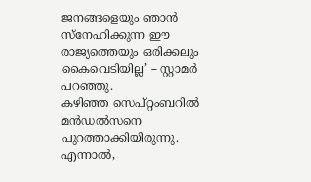ജനങ്ങളെയും ഞാൻ സ്നേഹിക്കുന്ന ഈ രാജ്യത്തെയും ഒരിക്കലും കൈവെടിയില്ല’ – സ്റ്റാമർ പറഞ്ഞു.
കഴിഞ്ഞ സെപ്റ്റംബറിൽ മൻഡൽസനെ പുറത്താക്കിയിരുന്നു. എന്നാൽ,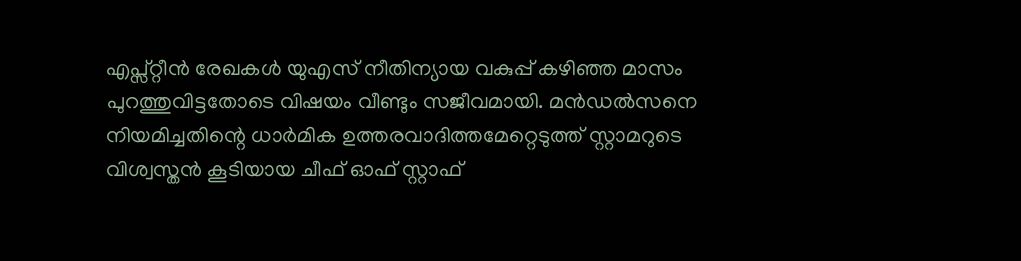എപ്സ്റ്റീൻ രേഖകൾ യുഎസ് നീതിന്യായ വകുപ്പ് കഴിഞ്ഞ മാസം പുറത്തുവിട്ടതോടെ വിഷയം വീണ്ടും സജീവമായി. മൻഡൽസനെ നിയമിച്ചതിന്റെ ധാർമിക ഉത്തരവാദിത്തമേറ്റെടുത്ത് സ്റ്റാമറുടെ വിശ്വസ്തൻ കൂടിയായ ചീഫ് ഓഫ് സ്റ്റാഫ്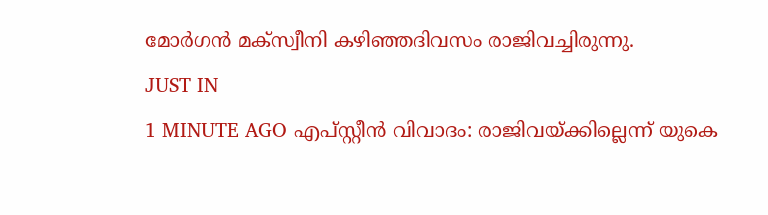മോർഗൻ മക്സ്വീനി കഴിഞ്ഞദിവസം രാജിവച്ചിരുന്നു.
JUST IN
1 MINUTE AGO എപ്സ്റ്റീൻ വിവാദം: രാജിവയ്ക്കില്ലെന്ന് യുകെ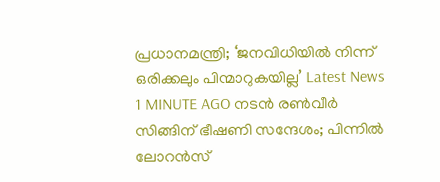പ്രധാനമന്ത്രി; ‘ജനവിധിയിൽ നിന്ന് ഒരിക്കലും പിന്മാറുകയില്ല’ Latest News
1 MINUTE AGO നടൻ രൺവീർ സിങ്ങിന് ഭീഷണി സന്ദേശം; പിന്നിൽ ലോറൻസ്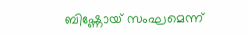ബിഷ്ണോയ് സംഘമെന്ന്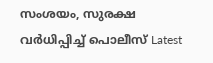സംശയം, സുരക്ഷ വർധിപ്പിച്ച് പൊലീസ് Latest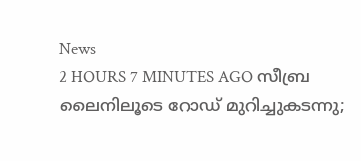News
2 HOURS 7 MINUTES AGO സീബ്ര ലൈനിലൂടെ റോഡ് മുറിച്ചുകടന്നു;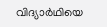വിദ്യാർഥിയെ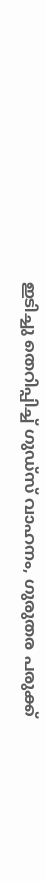ഇടിച്ചു തെറിപ്പിച്ച് ഗുഡ്സ് വാഹനം, ഗുരുതര പരുക്ക്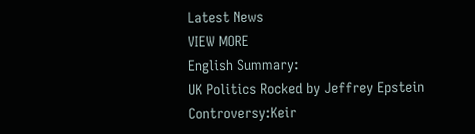Latest News
VIEW MORE
English Summary:
UK Politics Rocked by Jeffrey Epstein Controversy:Keir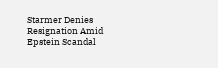Starmer Denies Resignation Amid Epstein Scandal